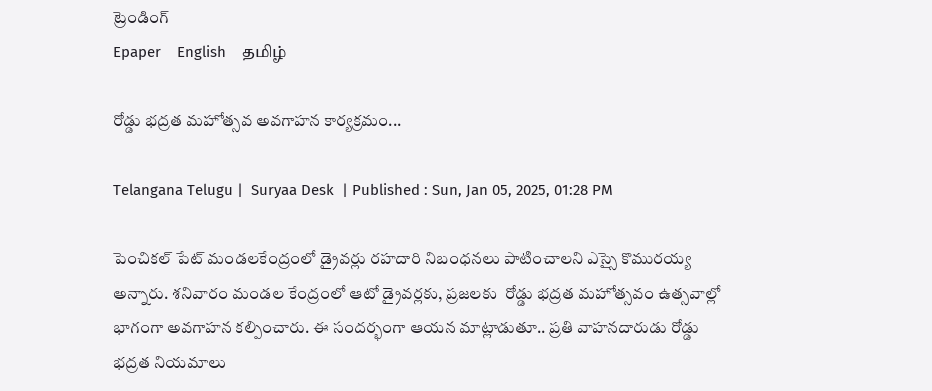ట్రెండింగ్
Epaper    English    தமிழ்

రోడ్డు భద్రత మహోత్సవ అవగాహన కార్యక్రమం...

Telangana Telugu |  Suryaa Desk  | Published : Sun, Jan 05, 2025, 01:28 PM

పెంచికల్ పేట్ మండలకేంద్రంలో డ్రైవర్లు రహదారి నిబంధనలు పాటించాలని ఎస్సై కొమురయ్య అన్నారు. శనివారం మండల కేంద్రంలో ఆటో డ్రైవర్లకు, ప్రజలకు  రోడ్డు భద్రత మహోత్సవం ఉత్సవాల్లో భాగంగా అవగాహన కల్పించారు. ఈ సందర్భంగా ఆయన మాట్లాడుతూ.. ప్రతి వాహనదారుడు రోడ్డు భద్రత నియమాలు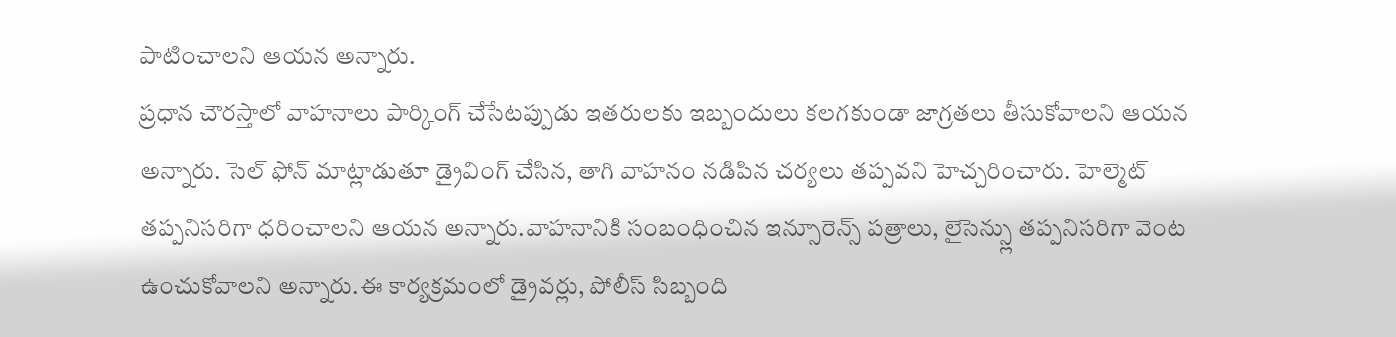పాటించాలని ఆయన అన్నారు.
ప్రధాన చౌరస్తాలో వాహనాలు పార్కింగ్ చేసేటప్పుడు ఇతరులకు ఇబ్బందులు కలగకుండా జాగ్రతలు తీసుకోవాలని ఆయన అన్నారు. సెల్ ఫోన్ మాట్లాడుతూ డ్రైవింగ్ చేసిన, తాగి వాహనం నడిపిన చర్యలు తప్పవని హెచ్చరించారు. హెల్మెట్ తప్పనిసరిగా ధరించాలని ఆయన అన్నారు.వాహనానికి సంబంధించిన ఇన్సూరెన్స్ పత్రాలు, లైసెన్స్లు తప్పనిసరిగా వెంట ఉంచుకోవాలని అన్నారు.ఈ కార్యక్రమంలో డ్రైవర్లు, పోలీస్ సిబ్బంది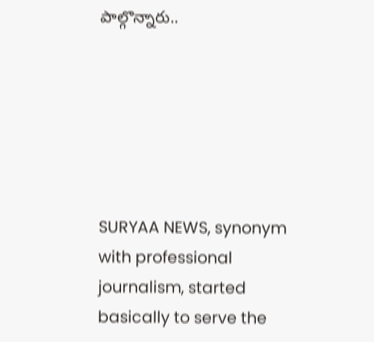పాల్గొన్నారు..






SURYAA NEWS, synonym with professional journalism, started basically to serve the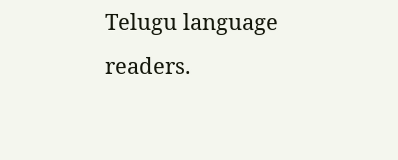Telugu language readers.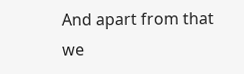And apart from that we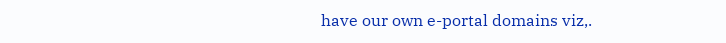have our own e-portal domains viz,.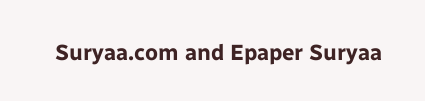Suryaa.com and Epaper Suryaa